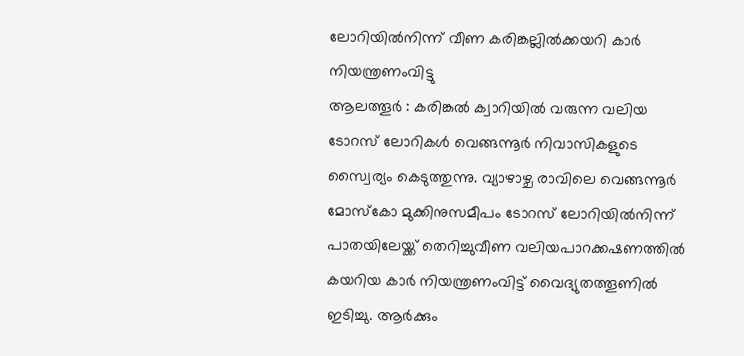ലോറിയിൽനിന്ന് വീണ കരിങ്കല്ലിൽക്കയറി കാർ നിയന്ത്രണംവിട്ടു
ആലത്തൂർ : കരിങ്കൽ ക്വാറിയിൽ വരുന്ന വലിയ ടോറസ് ലോറികൾ വെങ്ങന്നൂർ നിവാസികളുടെ സ്വൈര്യം കെടുത്തുന്നു. വ്യാഴാഴ്ച രാവിലെ വെങ്ങന്നൂർ മോസ്കോ മുക്കിനുസമീപം ടോറസ് ലോറിയിൽനിന്ന് പാതയിലേയ്ക്ക് തെറിച്ചുവീണ വലിയപാറക്കഷണത്തിൽ കയറിയ കാർ നിയന്ത്രണംവിട്ട് വൈദ്യുതത്തൂണിൽ ഇടിച്ചു. ആർക്കും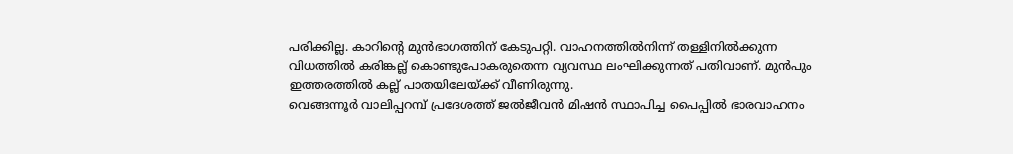പരിക്കില്ല. കാറിന്റെ മുൻഭാഗത്തിന് കേടുപറ്റി. വാഹനത്തിൽനിന്ന് തള്ളിനിൽക്കുന്ന വിധത്തിൽ കരിങ്കല്ല് കൊണ്ടുപോകരുതെന്ന വ്യവസ്ഥ ലംഘിക്കുന്നത് പതിവാണ്. മുൻപും ഇത്തരത്തിൽ കല്ല് പാതയിലേയ്ക്ക് വീണിരുന്നു.
വെങ്ങന്നൂർ വാലിപ്പറമ്പ് പ്രദേശത്ത് ജൽജീവൻ മിഷൻ സ്ഥാപിച്ച പൈപ്പിൽ ഭാരവാഹനം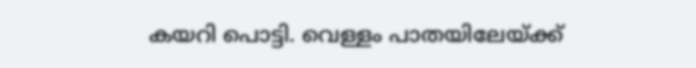കയറി പൊട്ടി. വെള്ളം പാതയിലേയ്ക്ക്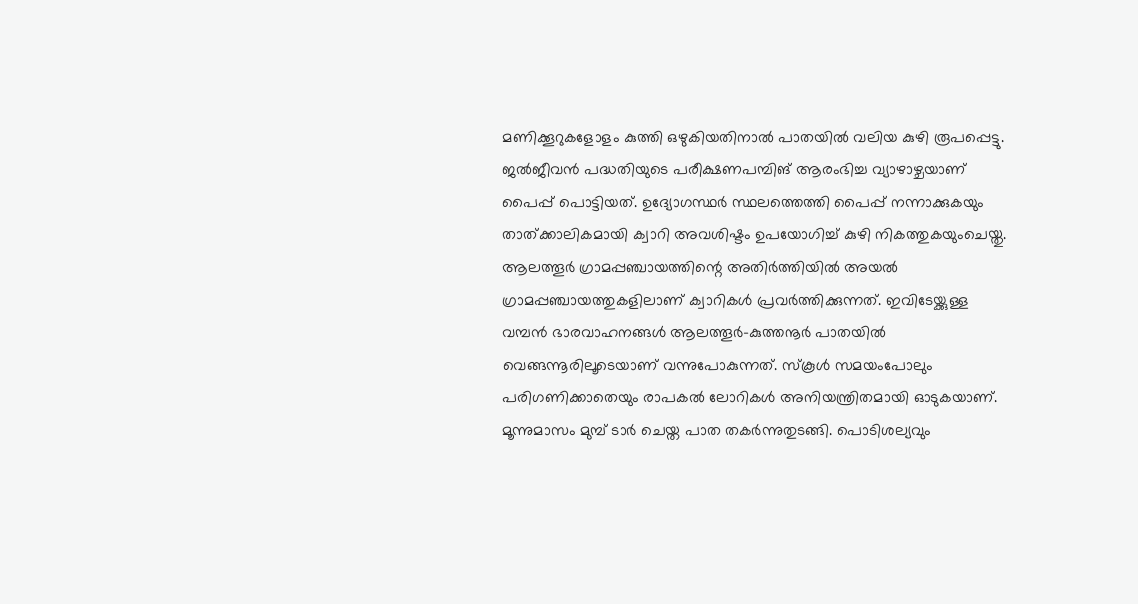മണിക്കൂറുകളോളം കുത്തി ഒഴുകിയതിനാൽ പാതയിൽ വലിയ കുഴി രൂപപ്പെട്ടു. ജൽജീവൻ പദ്ധതിയുടെ പരീക്ഷണപമ്പിങ് ആരംഭിച്ച വ്യാഴാഴ്ചയാണ് പൈപ്പ് പൊട്ടിയത്. ഉദ്യോഗസ്ഥർ സ്ഥലത്തെത്തി പൈപ്പ് നന്നാക്കുകയും താത്ക്കാലികമായി ക്വാറി അവശിഷ്ടം ഉപയോഗിച്ച് കുഴി നികത്തുകയുംചെയ്തു.
ആലത്തൂർ ഗ്രാമപ്പഞ്ചായത്തിന്റെ അതിർത്തിയിൽ അയൽ ഗ്രാമപ്പഞ്ചായത്തുകളിലാണ് ക്വാറികൾ പ്രവർത്തിക്കുന്നത്. ഇവിടേയ്ക്കുള്ള വമ്പൻ ഭാരവാഹനങ്ങൾ ആലത്തൂർ-കുത്തനൂർ പാതയിൽ വെങ്ങന്നൂരിലൂടെയാണ് വന്നുപോകുന്നത്. സ്കൂൾ സമയംപോലും പരിഗണിക്കാതെയും രാപകൽ ലോറികൾ അനിയന്ത്രിതമായി ഓടുകയാണ്. മൂന്നുമാസം മുമ്പ് ടാർ ചെയ്ത പാത തകർന്നുതുടങ്ങി. പൊടിശല്യവും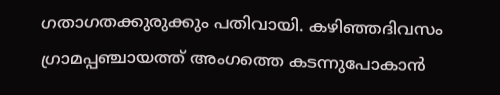ഗതാഗതക്കുരുക്കും പതിവായി. കഴിഞ്ഞദിവസം ഗ്രാമപ്പഞ്ചായത്ത് അംഗത്തെ കടന്നുപോകാൻ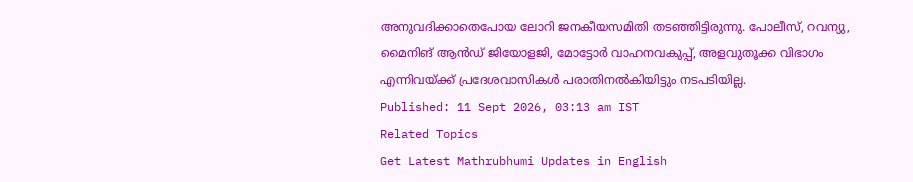അനുവദിക്കാതെപോയ ലോറി ജനകീയസമിതി തടഞ്ഞിട്ടിരുന്നു. പോലീസ്, റവന്യു, മൈനിങ് ആൻഡ് ജിയോളജി, മോട്ടോർ വാഹനവകുപ്പ്, അളവുതൂക്ക വിഭാഗം എന്നിവയ്ക്ക് പ്രദേശവാസികൾ പരാതിനൽകിയിട്ടും നടപടിയില്ല.
Published: 11 Sept 2026, 03:13 am IST
Related Topics
Get Latest Mathrubhumi Updates in English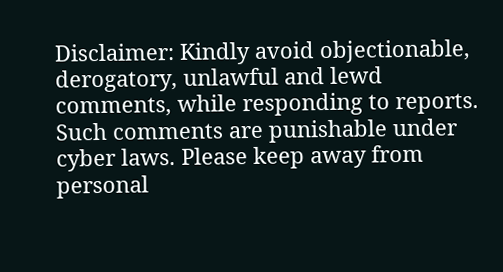Disclaimer: Kindly avoid objectionable, derogatory, unlawful and lewd comments, while responding to reports. Such comments are punishable under cyber laws. Please keep away from personal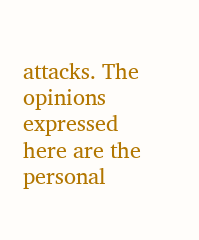attacks. The opinions expressed here are the personal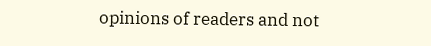opinions of readers and not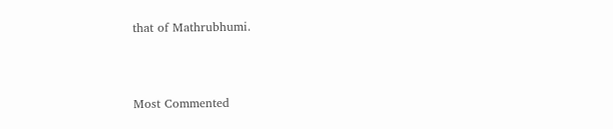that of Mathrubhumi.



Most Commented